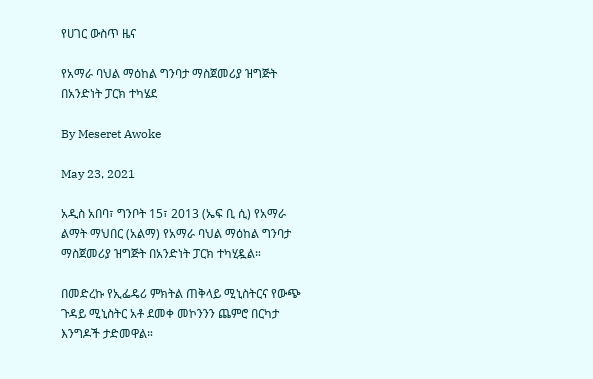የሀገር ውስጥ ዜና

የአማራ ባህል ማዕከል ግንባታ ማስጀመሪያ ዝግጅት በአንድነት ፓርክ ተካሄደ

By Meseret Awoke

May 23, 2021

አዲስ አበባ፣ ግንቦት 15፣ 2013 (ኤፍ ቢ ሲ) የአማራ ልማት ማህበር (አልማ) የአማራ ባህል ማዕከል ግንባታ ማስጀመሪያ ዝግጅት በአንድነት ፓርክ ተካሂዷል።

በመድረኩ የኢፌዴሪ ምክትል ጠቅላይ ሚኒስትርና የውጭ ጉዳይ ሚኒስትር አቶ ደመቀ መኮንንን ጨምሮ በርካታ እንግዶች ታድመዋል።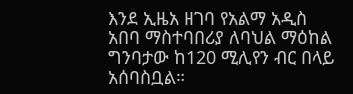እንደ ኢዜአ ዘገባ የአልማ አዲስ አበባ ማስተባበሪያ ለባህል ማዕከል ግንባታው ከ120 ሚሊየን ብር በላይ አሰባስቧል።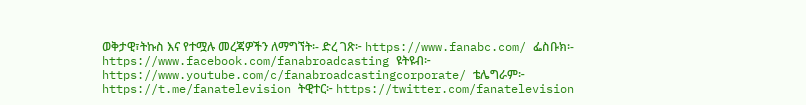ወቅታዊ፣ትኩስ እና የተሟሉ መረጃዎችን ለማግኘት፡- ድረ ገጽ፦ https://www.fanabc.com/ ፌስቡክ፡- https://www.facebook.com/fanabroadcasting ዩትዩብ፦ https://www.youtube.com/c/fanabroadcastingcorporate/ ቴሌግራም፦ https://t.me/fanatelevision ትዊተር፦ https://twitter.com/fanatelevision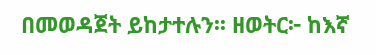በመወዳጀት ይከታተሉን፡፡ ዘወትር፦ ከእኛ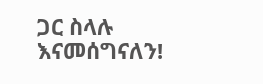ጋር ስላሉ እናመሰግናለን!